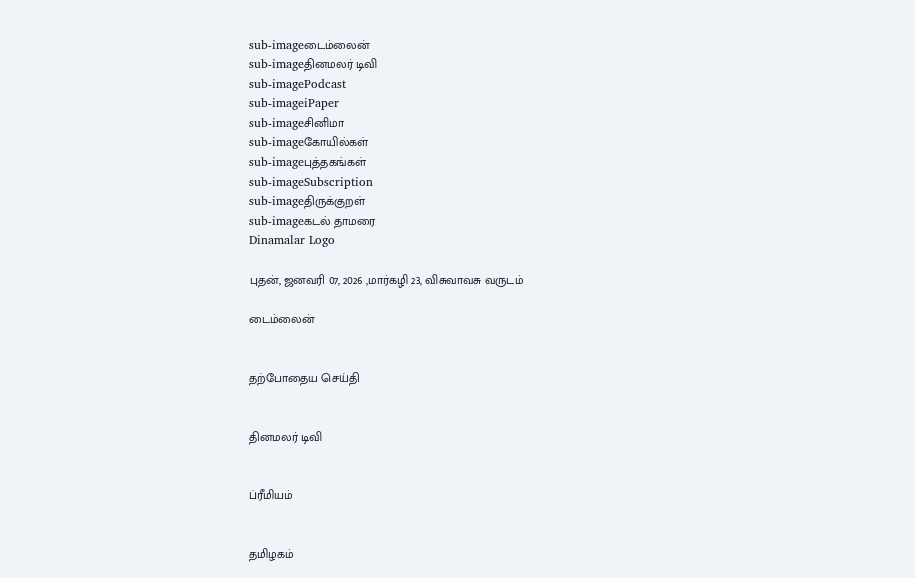sub-imageடைம்லைன்
sub-imageதினமலர் டிவி
sub-imagePodcast
sub-imageiPaper
sub-imageசினிமா
sub-imageகோயில்கள்
sub-imageபுத்தகங்கள்
sub-imageSubscription
sub-imageதிருக்குறள்
sub-imageகடல் தாமரை
Dinamalar Logo

புதன், ஜனவரி 07, 2026 ,மார்கழி 23, விசுவாவசு வருடம்

டைம்லைன்


தற்போதைய செய்தி


தினமலர் டிவி


ப்ரீமியம்


தமிழகம்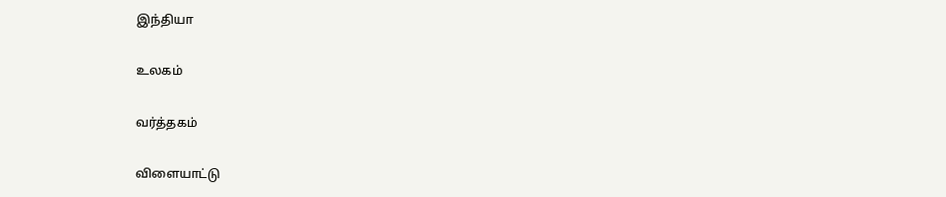இந்தியா


உலகம்


வர்த்தகம்


விளையாட்டு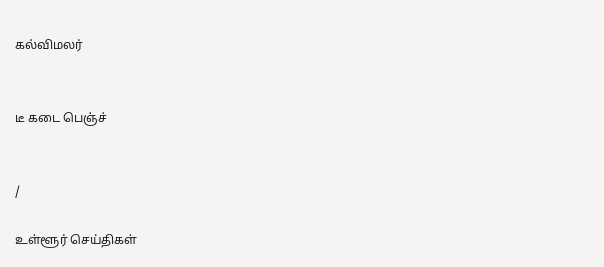கல்விமலர்


டீ கடை பெஞ்ச்


/

உள்ளூர் செய்திகள்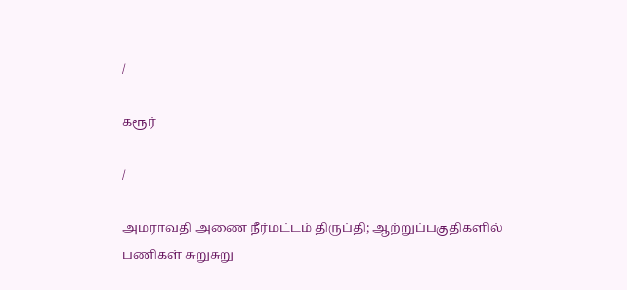/

கரூர்

/

அமராவதி அணை நீர்மட்டம் திருப்தி; ஆற்றுப்பகுதிகளில் பணிகள் சுறுசுறு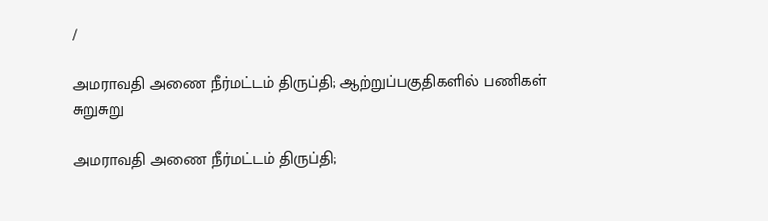/

அமராவதி அணை நீர்மட்டம் திருப்தி; ஆற்றுப்பகுதிகளில் பணிகள் சுறுசுறு

அமராவதி அணை நீர்மட்டம் திருப்தி;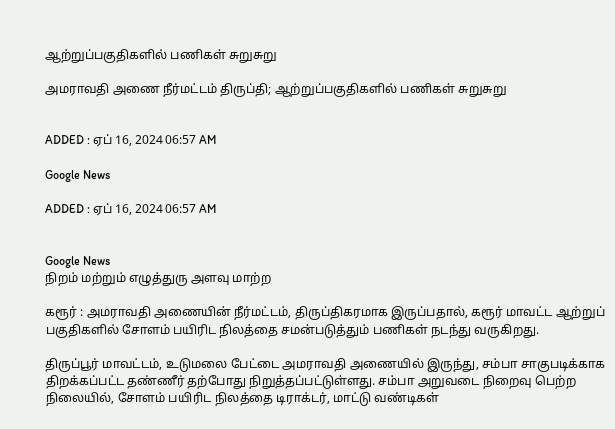ஆற்றுப்பகுதிகளில் பணிகள் சுறுசுறு

அமராவதி அணை நீர்மட்டம் திருப்தி; ஆற்றுப்பகுதிகளில் பணிகள் சுறுசுறு


ADDED : ஏப் 16, 2024 06:57 AM

Google News

ADDED : ஏப் 16, 2024 06:57 AM


Google News
நிறம் மற்றும் எழுத்துரு அளவு மாற்ற

கரூர் : அமராவதி அணையின் நீர்மட்டம், திருப்திகரமாக இருப்பதால், கரூர் மாவட்ட ஆற்றுப் பகுதிகளில் சோளம் பயிரிட நிலத்தை சமன்படுத்தும் பணிகள் நடந்து வருகிறது.

திருப்பூர் மாவட்டம், உடுமலை பேட்டை அமராவதி அணையில் இருந்து, சம்பா சாகுபடிக்காக திறக்கப்பட்ட தண்ணீர் தற்போது நிறுத்தப்பட்டுள்ளது. சம்பா அறுவடை நிறைவு பெற்ற நிலையில், சோளம் பயிரிட நிலத்தை டிராக்டர், மாட்டு வண்டிகள்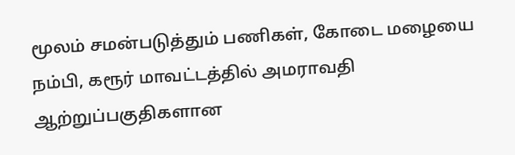மூலம் சமன்படுத்தும் பணிகள், கோடை மழையை நம்பி, கரூர் மாவட்டத்தில் அமராவதி ஆற்றுப்பகுதிகளான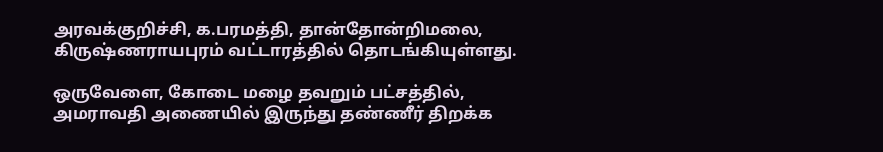அரவக்குறிச்சி, க.பரமத்தி, தான்தோன்றிமலை, கிருஷ்ணராயபுரம் வட்டாரத்தில் தொடங்கியுள்ளது.

ஒருவேளை, கோடை மழை தவறும் பட்சத்தில், அமராவதி அணையில் இருந்து தண்ணீர் திறக்க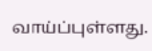வாய்ப்புள்ளது.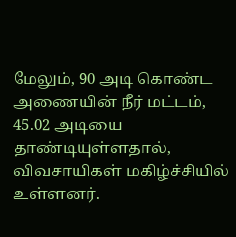மேலும், 90 அடி கொண்ட அணையின் நீர் மட்டம், 45.02 அடியை தாண்டியுள்ளதால், விவசாயிகள் மகிழ்ச்சியில் உள்ளனர்.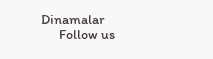Dinamalar
      Follow us